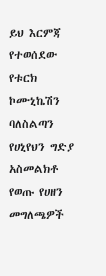ይህ እርምጃ የተወሰደው የቱርክ ኮሙኒኬሽን ባለስልጣን የሀኒየህን ግድያ አስመልክቶ የወጡ የሀዘን መግለጫዎች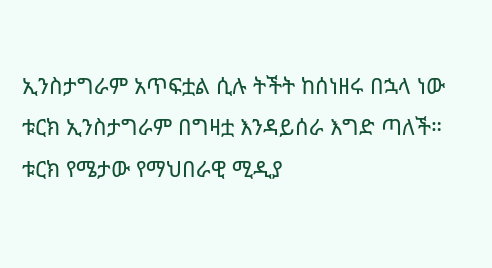ኢንስታግራም አጥፍቷል ሲሉ ትችት ከሰነዘሩ በኋላ ነው
ቱርክ ኢንስታግራም በግዛቷ እንዳይሰራ እግድ ጣለች።
ቱርክ የሜታው የማህበራዊ ሚዲያ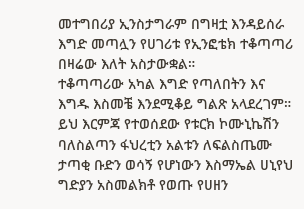መተግበሪያ ኢንስታግራም በግዛቷ እንዳይሰራ እግድ መጣሏን የሀገሪቱ የኢንፎቴክ ተቆጣጣሪ በዛሬው እለት አስታውቋል።
ተቆጣጣሪው አካል እግድ የጣለበትን እና እግዱ እስመቼ እንደሚቆይ ግልጽ አላደረገም።
ይህ እርምጃ የተወሰደው የቱርክ ኮሙኒኬሽን ባለስልጣን ፋህረቲን አልቱን ለፍልስጤሙ ታጣቂ ቡድን ወሳኝ የሆነውን እስማኤል ሀኒየህ ግድያን አስመልክቶ የወጡ የሀዘን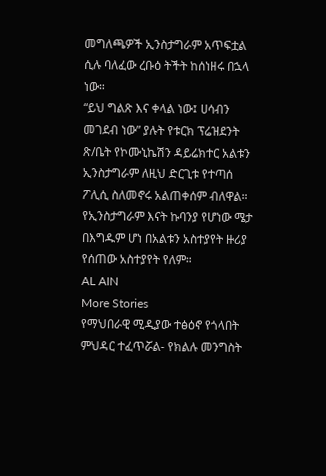መግለጫዎች ኢንስታግራም አጥፍቷል ሲሉ ባለፈው ረቡዕ ትችት ከሰነዘሩ በኋላ ነው።
“ይህ ግልጽ እና ቀላል ነው፤ ሀሳብን መገደብ ነው” ያሉት የቱርክ ፕሬዝደንት ጽ/ቤት የኮሙኒኬሽን ዳይሬክተር አልቱን ኢንስታግራም ለዚህ ድርጊቱ የተጣሰ ፖሊሲ ስለመኖሩ አልጠቀሰም ብለዋል።
የኢንስታግራም እናት ኩባንያ የሆነው ሜታ በእግዱም ሆነ በአልቱን አስተያየት ዙሪያ የሰጠው አስተያየት የለም።
AL AIN
More Stories
የማህበራዊ ሚዲያው ተፅዕኖ የጎላበት ምህዳር ተፈጥሯል- የክልሉ መንግስት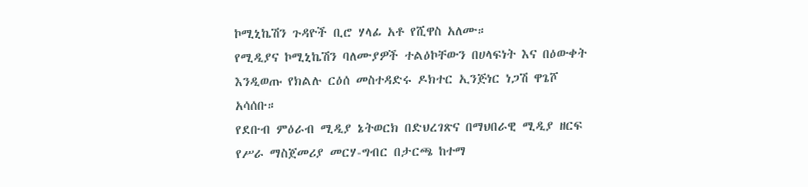ኮሚኒኬሽን ጉዳዮች ቢሮ ሃላፊ አቶ የሺዋስ አለሙ።
የሚዲያና ኮሚኒኬሽን ባለሙያዎች ተልዕኮቸውን በሀላፍነት እና በዕውቀት እንዲወጡ የክልሉ ርዕሰ መስተዳድሩ ዶክተር ኢንጅነር ነጋሽ ዋጌሾ አሳሰቡ።
የደቡብ ምዕራብ ሚዲያ ኔትወርክ በድህረገጽና በማህበራዊ ሚዲያ ዘርፍ የሥራ ማስጀመሪያ መርሃ-ግብር በታርጫ ከተማ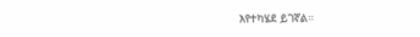እየተካሄደ ይገኛል።